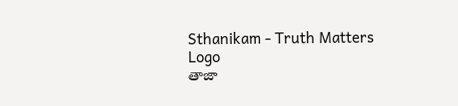Sthanikam - Truth Matters
Logo
తాజా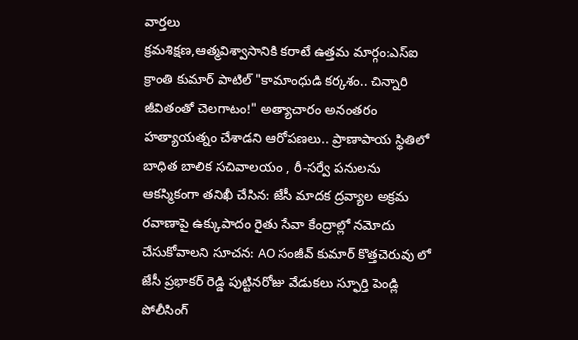వార్తలు
క్రమశిక్షణ,ఆత్మవిశ్వాసానికి కరాటే ఉత్తమ మార్గం:ఎస్ఐ క్రాంతి కుమార్ పాటిల్ "కామాంధుడి కర్కశం.. చిన్నారి జీవితంతో చెలగాటం!" అత్యాచారం అనంతరం హత్యాయత్నం చేశాడని ఆరోపణలు.. ప్రాణాపాయ స్థితిలో బాధిత బాలిక సచివాలయం , రీ-సర్వే పనులను ఆకస్మికంగా తనిఖీ చేసిన: జేసీ మాదక ద్రవ్యాల అక్రమ రవాణాపై ఉక్కుపాదం రైతు సేవా కేంద్రాల్లో నమోదు చేసుకోవాలని సూచన: AO సంజీవ్ కుమార్ కొత్తచెరువు లో జేసీ ప్రభాకర్ రెడ్డి పుట్టినరోజు వేడుకలు స్ఫూర్తి పెండ్లి పోలీసింగ్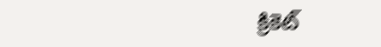క్రికెట్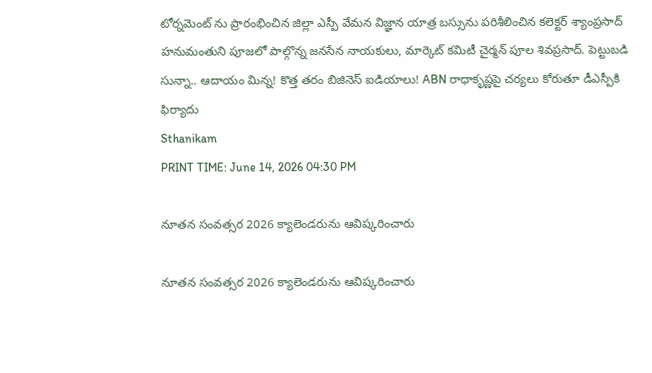టోర్నమెంట్ ను ప్రారంభించిన జిల్లా ఎస్పీ వేమన విజ్ఞాన యాత్ర బస్సును పరిశీలించిన కలెక్టర్ శ్యాంప్రసాద్ హనుమంతుని పూజలో పాల్గొన్న జనసేన నాయకులు, మార్కెట్ కమిటీ చైర్మన్ పూల శివప్రసాద్. పెట్టుబడి సున్నా.. ఆదాయం మిన్న! కొత్త తరం బిజినెస్ ఐడియాలు! ABN రాధాకృష్ణపై చర్యలు కోరుతూ డీఎస్పీకి ఫిర్యాదు
Sthanikam
PRINT TIME: June 14, 2026 04:30 PM

నూతన సంవత్సర 2026 క్యాలెండరును ఆవిష్కరించారు

నూతన సంవత్సర 2026 క్యాలెండరును ఆవిష్కరించారు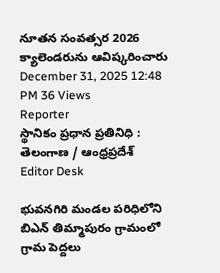నూతన సంవత్సర 2026 క్యాలెండరును ఆవిష్కరించారు
December 31, 2025 12:48 PM 36 Views
Reporter
స్థానికం ప్రధాన ప్రతినిధి : తెలంగాణ / ఆంధ్రప్రదేశ్
Editor Desk

భువనగిరి మండల పరిధిలోని బిఎన్ తిమ్మాపురం గ్రామంలో గ్రామ పెద్దలు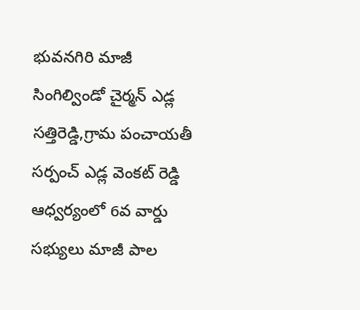భువనగిరి మాజీ సింగిల్విండో చైర్మన్ ఎడ్ల సత్తిరెడ్డి,గ్రామ పంచాయతీ సర్పంచ్ ఎడ్ల వెంకట్ రెడ్డి ఆధ్వర్యంలో 6వ వార్డు సభ్యులు మాజీ పాల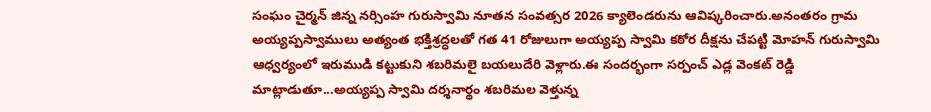సంఘం చైర్మన్ జిన్న నర్సింహ గురుస్వామి నూతన సంవత్సర 2026 క్యాలెండరును ఆవిష్కరించారు.అనంతరం గ్రామ అయ్యప్పస్వాములు అత్యంత భక్తిశ్రద్ధలతో గత 41 రోజులుగా అయ్యప్ప స్వామి కఠోర దీక్షను చేపట్టి మోహన్ గురుస్వామి ఆధ్వర్యంలో ఇరుముడి కట్టుకుని శబరిమలై బయలుదేరి వెళ్లారు.ఈ సందర్భంగా సర్పంచ్ ఎడ్ల వెంకట్ రెడ్డి మాట్లాడుతూ...అయ్యప్ప స్వామి దర్శనార్థం శబరిమల వెళ్తున్న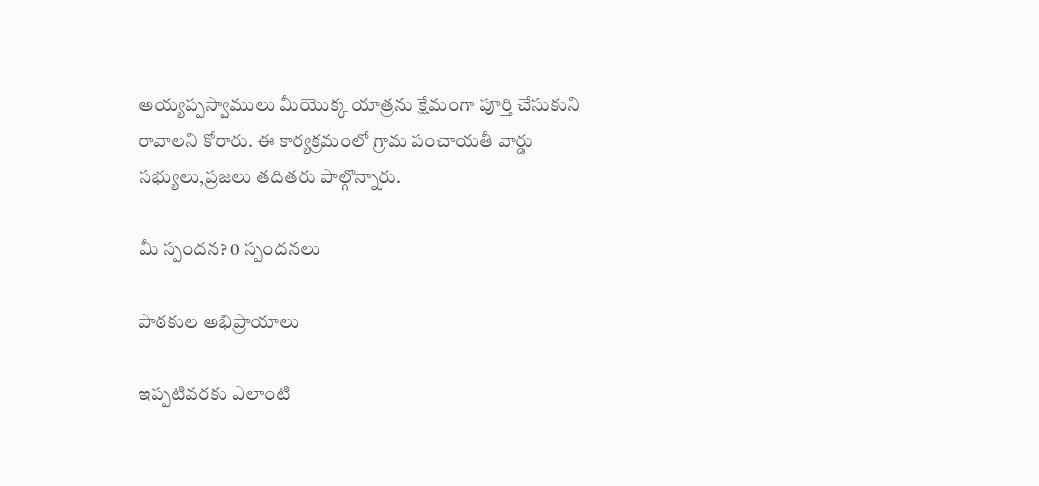అయ్యప్పస్వాములు మీయొక్క యాత్రను క్షేమంగా పూర్తి చేసుకుని రావాలని కోరారు. ఈ కార్యక్రమంలో గ్రామ పంచాయతీ వార్డు సభ్యులు,ప్రజలు తదితరు పాల్గొన్నారు.

మీ స్పందన? 0 స్పందనలు

పాఠకుల అభిప్రాయాలు

ఇప్పటివరకు ఎలాంటి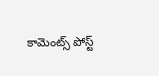కామెంట్స్ పోస్ట్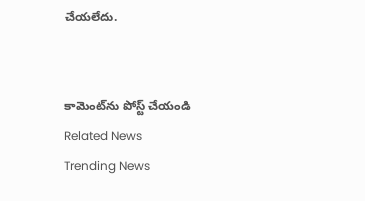చేయలేదు.


కామెంట్‌ను పోస్ట్ చేయండి
Related News
Trending News